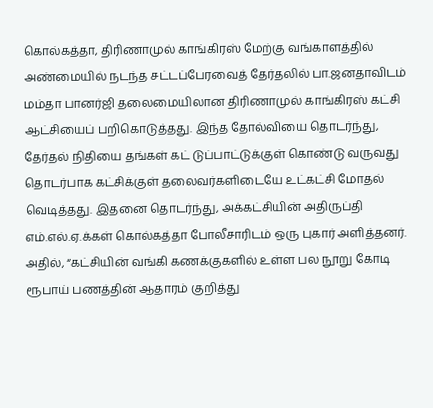கொல்கத்தா, திரிணாமுல் காங்கிரஸ் மேற்கு வங்காளத்தில் அண்மையில் நடந்த சட்டப்பேரவைத் தேர்தலில் பா.ஜனதாவிடம் மம்தா பானர்ஜி தலைமையிலான திரிணாமுல் காங்கிரஸ் கட்சி ஆட்சியைப் பறிகொடுத்தது. இந்த தோல்வியை தொடர்ந்து, தேர்தல் நிதியை தங்கள் கட் டுப்பாட்டுக்குள் கொண்டு வருவது தொடர்பாக கட்சிக்குள் தலைவர்களிடையே உட்கட்சி மோதல் வெடித்தது. இதனை தொடர்ந்து, அக்கட்சியின் அதிருப்தி எம்.எல்.ஏ.க்கள் கொல்கத்தா போலீசாரிடம் ஒரு புகார் அளித்தனர். அதில், “கட்சியின் வங்கி கணக்குகளில் உள்ள பல நூறு கோடி ரூபாய் பணத்தின் ஆதாரம் குறித்து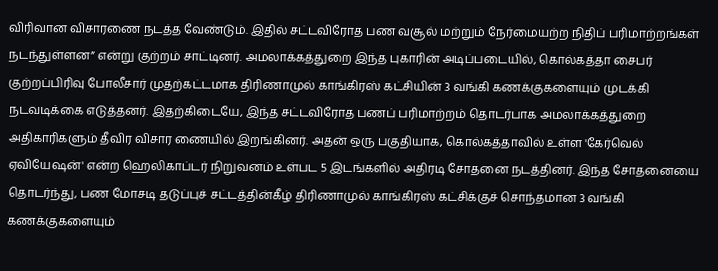விரிவான விசாரணை நடத்த வேண்டும். இதில் சட்டவிரோத பண வசூல் மற்றும் நேர்மையற்ற நிதிப் பரிமாற்றங்கள் நடந்துள்ளன” என்று குற்றம் சாட்டினர். அமலாக்கத்துறை இந்த புகாரின் அடிப்படையில், கொல்கத்தா சைபர் குற்றப்பிரிவு போலீசார் முதற்கட்டமாக திரிணாமுல் காங்கிரஸ் கட்சியின் 3 வங்கி கணக்குகளையும் முடக்கி நடவடிக்கை எடுத்தனர். இதற்கிடையே, இந்த சட்டவிரோத பணப் பரிமாற்றம் தொடர்பாக அமலாக்கத்துறை அதிகாரிகளும் தீவிர விசார ணையில் இறங்கினர். அதன் ஒரு பகுதியாக, கொல்கத்தாவில் உள்ள 'கேர்வெல் ஏவியேஷன்' என்ற ஹெலிகாப்டர் நிறுவனம் உள்பட 5 இடங்களில் அதிரடி சோதனை நடத்தினர். இந்த சோதனையை தொடர்ந்து, பண மோசடி தடுப்புச் சட்டத்தின்கீழ் திரிணாமுல் காங்கிரஸ் கட்சிக்குச் சொந்தமான 3 வங்கி கணக்குகளையும்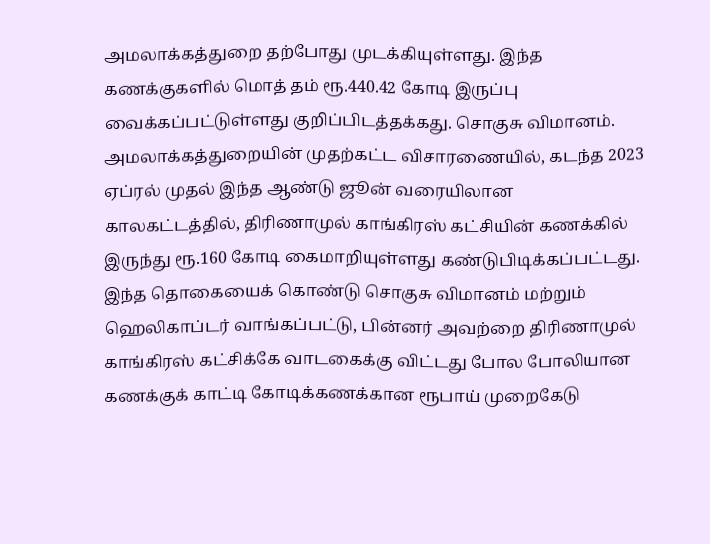அமலாக்கத்துறை தற்போது முடக்கியுள்ளது. இந்த கணக்குகளில் மொத் தம் ரூ.440.42 கோடி இருப்பு வைக்கப்பட்டுள்ளது குறிப்பிடத்தக்கது. சொகுசு விமானம். அமலாக்கத்துறையின் முதற்கட்ட விசாரணையில், கடந்த 2023 ஏப்ரல் முதல் இந்த ஆண்டு ஜூன் வரையிலான காலகட்டத்தில், திரிணாமுல் காங்கிரஸ் கட்சியின் கணக்கில் இருந்து ரூ.160 கோடி கைமாறியுள்ளது கண்டுபிடிக்கப்பட்டது. இந்த தொகையைக் கொண்டு சொகுசு விமானம் மற்றும் ஹெலிகாப்டர் வாங்கப்பட்டு, பின்னர் அவற்றை திரிணாமுல் காங்கிரஸ் கட்சிக்கே வாடகைக்கு விட்டது போல போலியான கணக்குக் காட்டி கோடிக்கணக்கான ரூபாய் முறைகேடு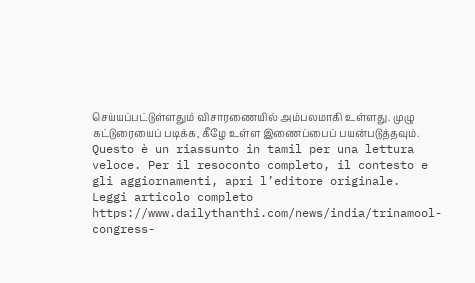செய்யப்பட்டுள்ளதும் விசாரணையில் அம்பலமாகி உள்ளது. முழு கட்டுரையைப் படிக்க, கீழே உள்ள இணைப்பைப் பயன்படுத்தவும்.
Questo è un riassunto in tamil per una lettura veloce. Per il resoconto completo, il contesto e gli aggiornamenti, apri l’editore originale.
Leggi articolo completo
https://www.dailythanthi.com/news/india/trinamool-congress-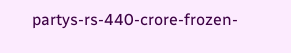partys-rs-440-crore-frozen-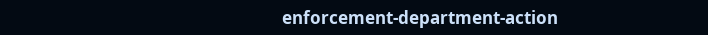enforcement-department-action